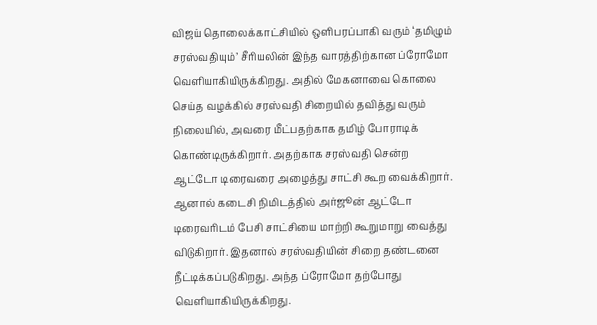விஜய் தொலைக்காட்சியில் ஒளிபரப்பாகி வரும் ‘தமிழும் சரஸ்வதியும்’ சீரியலின் இந்த வாரத்திற்கான ப்ரோமோ வெளியாகியிருக்கிறது. அதில் மேகனாவை கொலை செய்த வழக்கில் சரஸ்வதி சிறையில் தவித்து வரும் நிலையில், அவரை மீட்பதற்காக தமிழ் போராடிக் கொண்டிருக்கிறார். அதற்காக சரஸ்வதி சென்ற ஆட்டோ டிரைவரை அழைத்து சாட்சி கூற வைக்கிறார். ஆனால் கடைசி நிமிடத்தில் அர்ஜூன் ஆட்டோ டிரைவரிடம் பேசி சாட்சியை மாற்றி கூறுமாறு வைத்து விடுகிறார். இதனால் சரஸ்வதியின் சிறை தண்டனை நீட்டிக்கப்படுகிறது. அந்த ப்ரோமோ தற்போது வெளியாகியிருக்கிறது.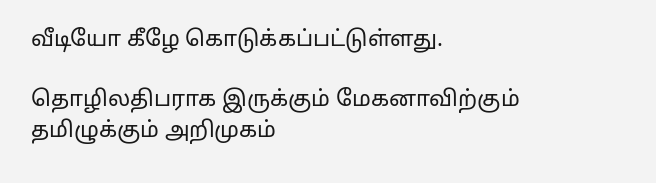வீடியோ கீழே கொடுக்கப்பட்டுள்ளது.

தொழிலதிபராக இருக்கும் மேகனாவிற்கும் தமிழுக்கும் அறிமுகம்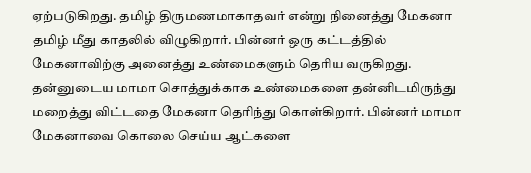ஏற்படுகிறது. தமிழ் திருமணமாகாதவர் என்று நினைத்து மேகனா தமிழ் மீது காதலில் விழுகிறார். பின்னர் ஒரு கட்டத்தில் மேகனாவிற்கு அனைத்து உண்மைகளும் தெரிய வருகிறது. தன்னுடைய மாமா சொத்துக்காக உண்மைகளை தன்னிடமிருந்து மறைத்து விட்டதை மேகனா தெரிந்து கொள்கிறார். பின்னர் மாமா மேகனாவை கொலை செய்ய ஆட்களை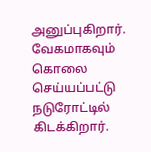அனுப்புகிறார். வேகமாகவும் கொலை செய்யப்பட்டு நடுரோட்டில் கிடக்கிறார்.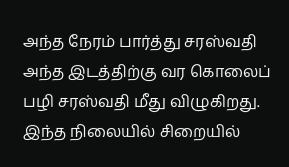அந்த நேரம் பார்த்து சரஸ்வதி அந்த இடத்திற்கு வர கொலைப் பழி சரஸ்வதி மீது விழுகிறது.
இந்த நிலையில் சிறையில்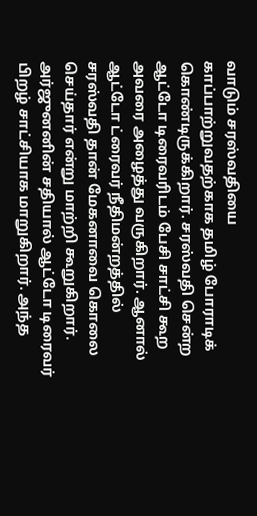வாடும் சரஸ்வதியை காப்பாற்றுவதற்காக தமிழ் போராடிக் கொண்டிருக்கிறார். சரஸ்வதி சென்ற ஆட்டோ டிரைவரிடம் பேசி சாட்சி கூற அவரை அழைத்து வருகிறார். ஆனால் ஆட்டோ ட்ரைவர் நீதிமன்றத்தில் சரஸ்வதி தான் மேகனாவை கொலை செய்தார் என்று மாற்றி கூறுகிறார். அர்ஜுனனின் சதியால் ஆட்டோ டிரைவர் பிறழ் சாட்சியாக மாறுகிறார். அந்த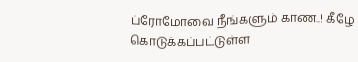ப்ரோமோவை நீங்களும் காண..! கீழே கொடுக்கப்பட்டுள்ள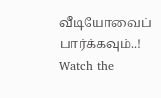வீடியோவைப் பார்க்கவும்..! Watch the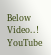Below Video..!
YouTube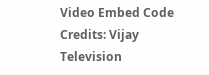Video Embed Code Credits: Vijay Television